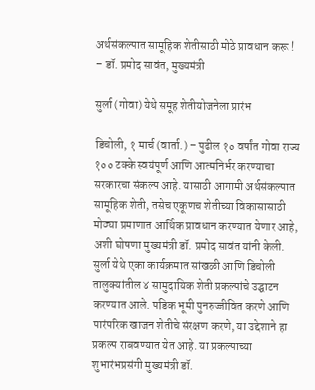अर्थसंकल्पात सामूहिक शेतीसाठी मोठे प्रावधान करू ! – डॉ. प्रमोद सावंत, मुख्यमंत्री

सुर्ला (गोवा) येथे समूह शेतीयोजनेला प्रारंभ

डिचोली, १ मार्च (वार्ता.) – पुढील १० वर्षांत गोवा राज्य १०० टक्के स्वयंपूर्ण आणि आत्मनिर्भर करण्याचा सरकारचा संकल्प आहे. यासाठी आगामी अर्थसंकल्पात सामूहिक शेती, तसेच एकूणच शेतीच्या विकासासाठी मोठ्या प्रमाणात आर्थिक प्रावधान करण्यात येणार आहे, अशी घोषणा मुख्यमंत्री डॉ. प्रमोद सावंत यांनी केली. सुर्ला येथे एका कार्यक्रमात सांखळी आणि डिचोली तालुक्यांतील ४ सामुदायिक शेती प्रकल्पांचे उद्घाटन करण्यात आले. पडिक भूमी पुनरुज्जीवित करणे आणि पारंपरिक खाजन शेतीचे संरक्षण करणे, या उद्देशाने हा प्रकल्प राबवण्यात येत आहे. या प्रकल्पाच्या शुभारंभप्रसंगी मुख्यमंत्री डॉ.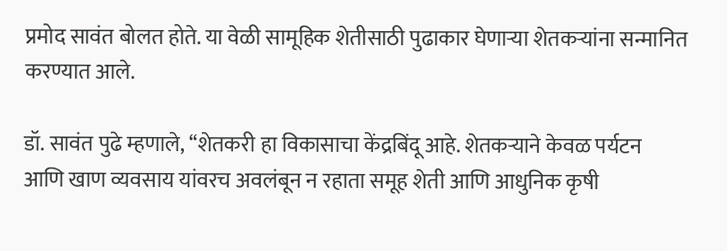प्रमोद सावंत बोलत होते. या वेळी सामूहिक शेतीसाठी पुढाकार घेणार्‍या शेतकर्‍यांना सन्मानित करण्यात आले.

डॉ. सावंत पुढे म्हणाले, ‘‘शेतकरी हा विकासाचा केंद्रबिंदू आहे. शेतकर्‍याने केवळ पर्यटन आणि खाण व्यवसाय यांवरच अवलंबून न रहाता समूह शेती आणि आधुनिक कृषी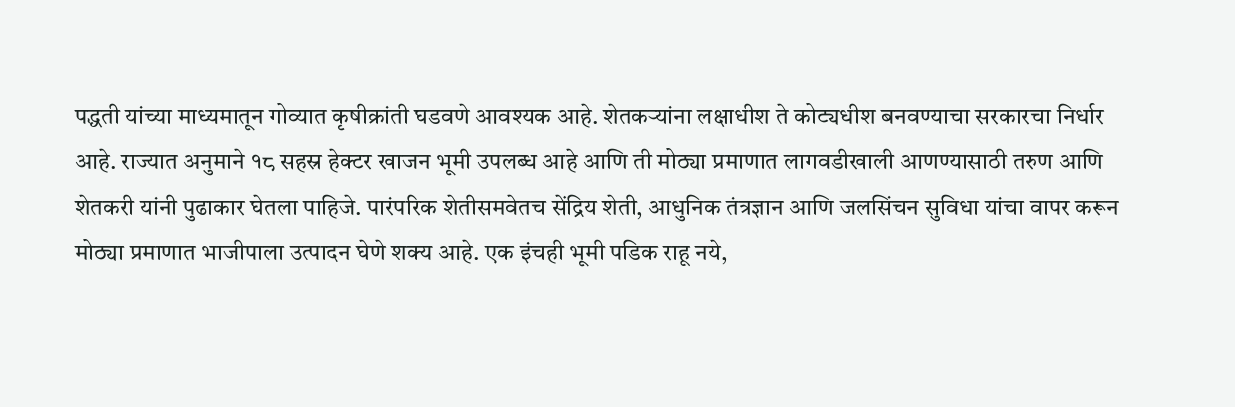पद्धती यांच्या माध्यमातून गोव्यात कृषीक्रांती घडवणे आवश्यक आहे. शेतकर्‍यांना लक्षाधीश ते कोट्यधीश बनवण्याचा सरकारचा निर्धार आहे. राज्यात अनुमाने १८ सहस्र हेक्टर खाजन भूमी उपलब्ध आहे आणि ती मोठ्या प्रमाणात लागवडीखाली आणण्यासाठी तरुण आणि शेतकरी यांनी पुढाकार घेतला पाहिजे. पारंपरिक शेतीसमवेतच सेंद्रिय शेती, आधुनिक तंत्रज्ञान आणि जलसिंचन सुविधा यांचा वापर करून मोठ्या प्रमाणात भाजीपाला उत्पादन घेणे शक्य आहे. एक इंचही भूमी पडिक राहू नये,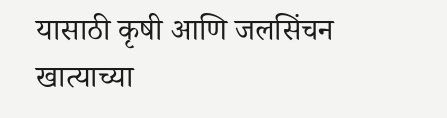यासाठी कृषी आणि जलसिंचन खात्याच्या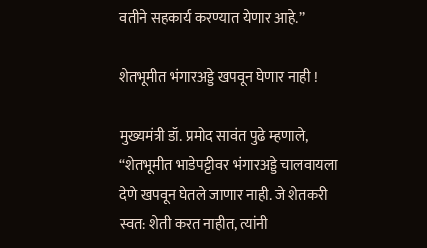वतीने सहकार्य करण्यात येणार आहे.’’

शेतभूमीत भंगारअड्डे खपवून घेणार नाही !

मुख्यमंत्री डॉ. प्रमोद सावंत पुढे म्हणाले, ‘‘शेतभूमीत भाडेपट्टीवर भंगारअड्डे चालवायला देणे खपवून घेतले जाणार नाही. जे शेतकरी स्वत: शेती करत नाहीत, त्यांनी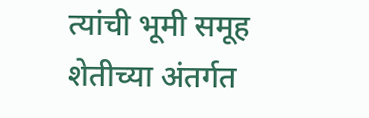त्यांची भूमी समूह शेतीच्या अंतर्गत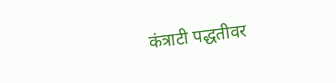कंत्राटी पद्धतीवर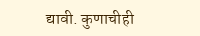द्यावी. कुणाचीही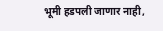भूमी हडपली जाणार नाही,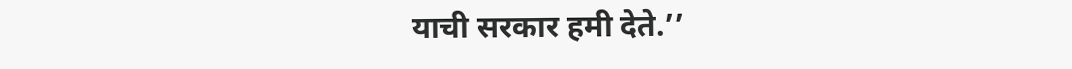याची सरकार हमी देते.’’